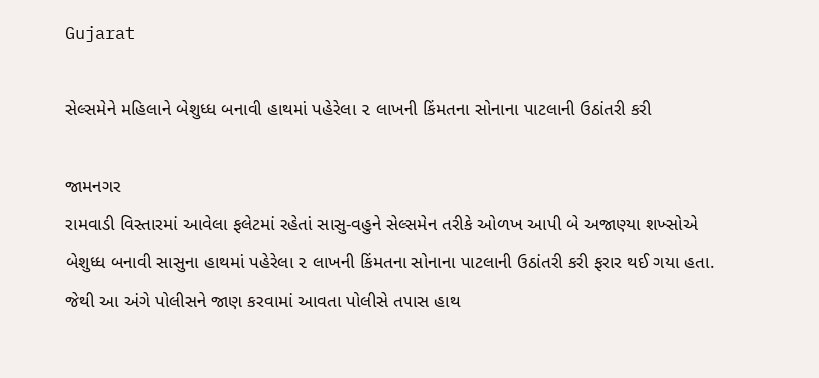Gujarat

સેલ્સમેને મહિલાને બેશુધ્ધ બનાવી હાથમાં પહેરેલા ૨ લાખની કિંમતના સોનાના પાટલાની ઉઠાંતરી કરી

જામનગર
રામવાડી વિસ્તારમાં આવેલા ફલેટમાં રહેતાં સાસુ-વહુને સેલ્સમેન તરીકે ઓળખ આપી બે અજાણ્યા શખ્સોએ બેશુધ્ધ બનાવી સાસુના હાથમાં પહેરેલા ૨ લાખની કિંમતના સોનાના પાટલાની ઉઠાંતરી કરી ફરાર થઈ ગયા હતા. જેથી આ અંગે પોલીસને જાણ કરવામાં આવતા પોલીસે તપાસ હાથ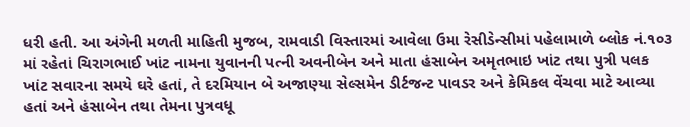ધરી હતી. આ અંગેની મળતી માહિતી મુજબ, રામવાડી વિસ્તારમાં આવેલા ઉમા રેસીડેન્સીમાં પહેલામાળે બ્લોક નં.૧૦૩ માં રહેતાં ચિરાગભાઈ ખાંટ નામના યુવાનની પત્ની અવનીબેન અને માતા હંસાબેન અમૃતભાઇ ખાંટ તથા પુત્રી પલક ખાંટ સવારના સમયે ઘરે હતાં, તે દરમિયાન બે અજાણ્યા સેલ્સમેન ડીર્ટજન્ટ પાવડર અને કેમિકલ વેંચવા માટે આવ્યા હતાં અને હંસાબેન તથા તેમના પુત્રવધૂ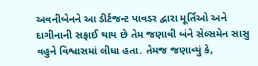અવનીબેનને આ ડીર્ટજન્ટ પાવડર દ્વારા મૂર્તિઓ અને દાગીનાની સફાઈ થાય છે તેમ જણાવી બંને સેલ્સમેન સાસુ વહુને વિશ્વાસમાં લીધા હતા. તેમજ જણાવ્યું કે,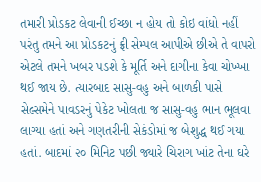તમારી પ્રોડકટ લેવાની ઈચ્છા ન હોય તો કોઇ વાંધો નહીં પરંતુ તમને આ પ્રોડકટનું ફ્રી સેમ્પલ આપીએ છીએ તે વાપરો એટલે તમને ખબર પડશે કે મૂર્તિ અને દાગીના કેવા ચોખ્ખા થઈ જાય છે. ત્યારબાદ સાસુ-વહુ અને બાળકી પાસે સેલ્સમેને પાવડરનું પેકેટ ખોલતા જ સાસુ-વહુ ભાન ભૂલવા લાગ્યા હતાં અને ગણતરીની સેકંડોમાં જ બેશુદ્ધ થઈ ગયા હતાં. બાદમાં ૨૦ મિનિટ પછી જ્યારે ચિરાગ ખાંટ તેના ઘરે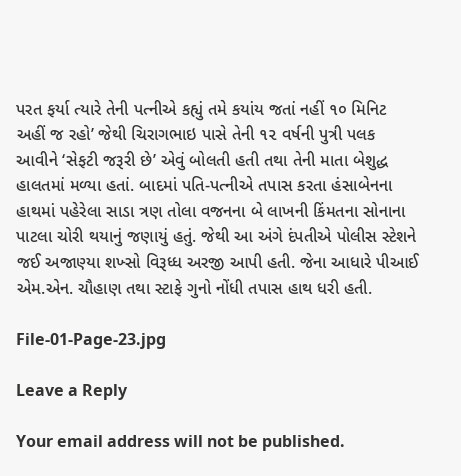પરત ફર્યા ત્યારે તેની પત્નીએ કહ્યું તમે કયાંય જતાં નહીં ૧૦ મિનિટ અહીં જ રહો’ જેથી ચિરાગભાઇ પાસે તેની ૧૨ વર્ષની પુત્રી પલક આવીને ‘સેફટી જરૂરી છે’ એવું બોલતી હતી તથા તેની માતા બેશુદ્ધ હાલતમાં મળ્યા હતાં. બાદમાં પતિ-પત્નીએ તપાસ કરતા હંસાબેનના હાથમાં પહેરેલા સાડા ત્રણ તોલા વજનના બે લાખની કિંમતના સોનાના પાટલા ચોરી થયાનું જણાયું હતું. જેથી આ અંગે દંપતીએ પોલીસ સ્ટેશને જઈ અજાણ્યા શખ્સો વિરૂધ્ધ અરજી આપી હતી. જેના આધારે પીઆઈ એમ.એન. ચૌહાણ તથા સ્ટાફે ગુનો નોંધી તપાસ હાથ ધરી હતી.

File-01-Page-23.jpg

Leave a Reply

Your email address will not be published.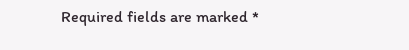Required fields are marked *